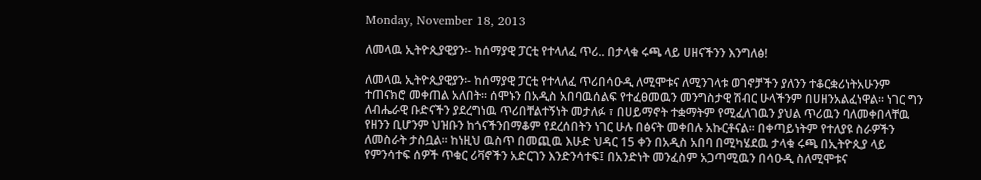Monday, November 18, 2013

ለመላዉ ኢትዮጲያዊያን፡- ከሰማያዊ ፓርቲ የተላለፈ ጥሪ.. በታላቁ ሩጫ ላይ ሀዘናችንን እንግለፅ!

ለመላዉ ኢትዮጲያዊያን፡- ከሰማያዊ ፓርቲ የተላለፈ ጥሪበሳዑዲ ለሚሞቱና ለሚንገላቱ ወገኖቻችን ያለንን ተቆርቋሪነትአሁንም ተጠናክሮ መቀጠል አለበት፡፡ ሰሞኑን በአዲስ አበባዉሰልፍ የተፈፀመዉን መንግስታዊ ሽብር ሁላችንም በሀዘንአልፈነዋል፡፡ ነገር ግን ለብሔራዊ ቡድናችን ያደረግነዉ ጥሪበቸልተኝነት መታለፉ ፣ በሀይማኖት ተቋማትም የሚፈለገዉን ያህል ጥሪዉን ባለመቀበላቸዉ የዘንን ቢሆንም ህዝቡን ከጎናችንበማቆም የደረሰበትን ነገር ሁሉ በፅናት መቀበሉ አኩርቶናል፡፡ በቀጣይነትም የተለያዩ ስራዎችን ለመስራት ታስቧል፡፡ ከነዚህ ዉስጥ በመጪዉ እሁድ ህዳር 15 ቀን በአዲስ አበባ በሚካሄደዉ ታላቁ ሩጫ በኢትዮጲያ ላይ የምንሳተፍ ሰዎች ጥቁር ሪቫኖችን አድርገን እንድንሳተፍ፤ በአንድነት መንፈስም አጋጣሚዉን በሳዑዲ ስለሚሞቱና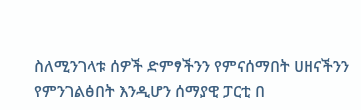ስለሚንገላቱ ሰዎች ድምፃችንን የምናሰማበት ሀዘናችንን የምንገልፅበት እንዲሆን ሰማያዊ ፓርቲ በ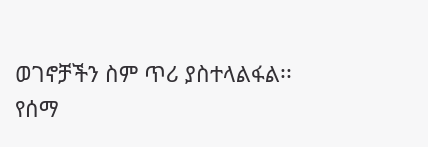ወገኖቻችን ስም ጥሪ ያስተላልፋል፡፡
የሰማ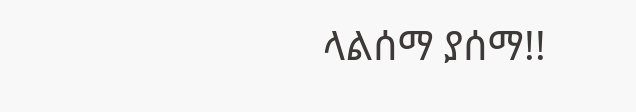ላልሰማ ያሰማ!!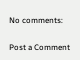No comments:

Post a Comment